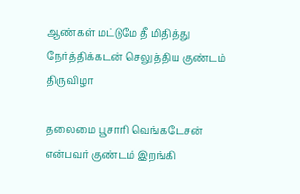ஆண்கள் மட்டுமே தீ மிதித்து நேர்த்திக்கடன் செலுத்திய குண்டம் திருவிழா

தலைமை பூசாரி வெங்கடேசன் என்பவர் குண்டம் இறங்கி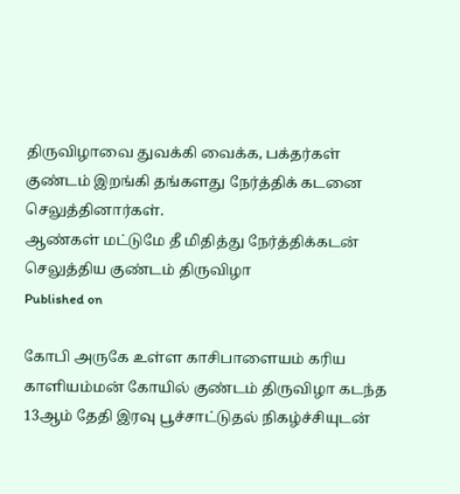திருவிழாவை துவக்கி வைக்க, பக்தர்கள் குண்டம் இறங்கி தங்களது நேர்த்திக் கடனை செலுத்தினார்கள்.
ஆண்கள் மட்டுமே தீ மிதித்து நேர்த்திக்கடன் செலுத்திய குண்டம் திருவிழா
Published on

கோபி அருகே உள்ள காசிபாளையம் கரிய காளியம்மன் கோயில் குண்டம் திருவிழா கடந்த 13ஆம் தேதி இரவு பூச்சாட்டுதல் நிகழ்ச்சியுடன்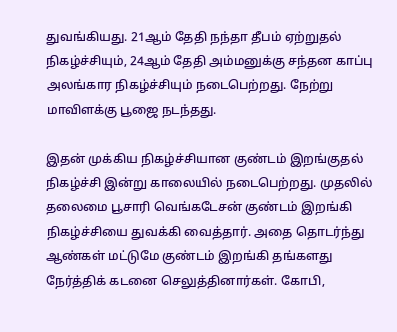துவங்கியது. 21ஆம் தேதி நந்தா தீபம் ஏற்றுதல் நிகழ்ச்சியும், 24ஆம் தேதி அம்மனுக்கு சந்தன காப்பு அலங்கார நிகழ்ச்சியும் நடைபெற்றது. நேற்று மாவிளக்கு பூஜை நடந்தது.

இதன் முக்கிய நிகழ்ச்சியான குண்டம் இறங்குதல் நிகழ்ச்சி இன்று காலையில் நடைபெற்றது. முதலில் தலைமை பூசாரி வெங்கடேசன் குண்டம் இறங்கி நிகழ்ச்சியை துவக்கி வைத்தார். அதை தொடர்ந்து ஆண்கள் மட்டுமே குண்டம் இறங்கி தங்களது நேர்த்திக் கடனை செலுத்தினார்கள். கோபி,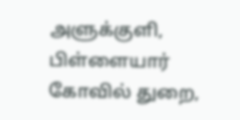அளுக்குளி, பிள்ளையார் கோவில் துறை,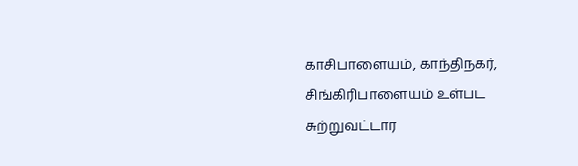காசிபாளையம், காந்திநகர், சிங்கிரிபாளையம் உள்பட சுற்றுவட்டார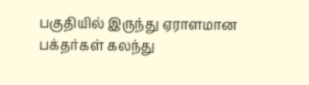பகுதியில் இருந்து ஏராளமான பக்தர்கள் கலந்து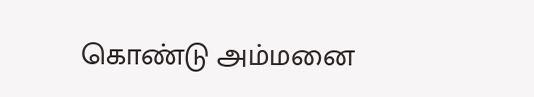கொண்டு அம்மனை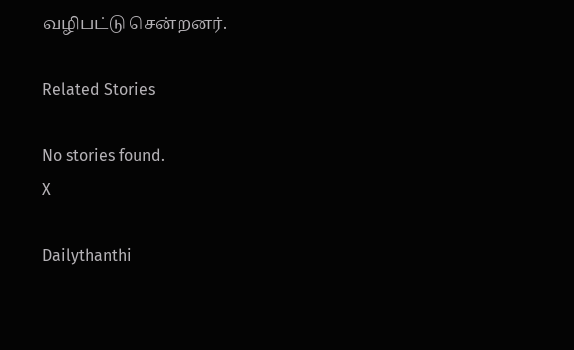வழிபட்டு சென்றனர்.

Related Stories

No stories found.
X

Dailythanthi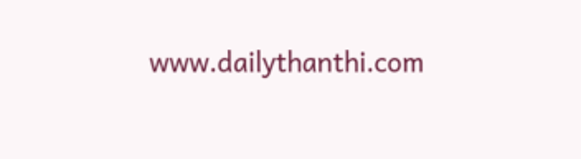www.dailythanthi.com